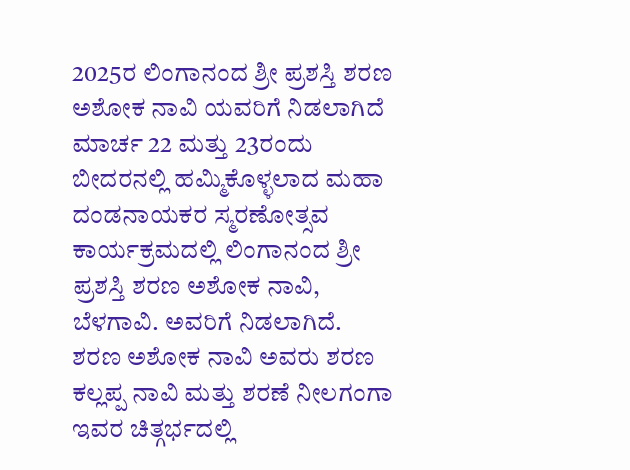2025ರ ಲಿಂಗಾನಂದ ಶ್ರೀ ಪ್ರಶಸ್ತಿ ಶರಣ ಅಶೋಕ ನಾವಿ ಯವರಿಗೆ ನಿಡಲಾಗಿದೆ
ಮಾರ್ಚ 22 ಮತ್ತು 23ರಂದು ಬೀದರನಲ್ಲಿ ಹಮ್ಮಿಕೊಳ್ಳಲಾದ ಮಹಾ ದಂಡನಾಯಕರ ಸ್ಮರಣೋತ್ಸವ ಕಾರ್ಯಕ್ರಮದಲ್ಲಿ ಲಿಂಗಾನಂದ ಶ್ರೀ ಪ್ರಶಸ್ತಿ ಶರಣ ಅಶೋಕ ನಾವಿ, ಬೆಳಗಾವಿ. ಅವರಿಗೆ ನಿಡಲಾಗಿದೆ.
ಶರಣ ಅಶೋಕ ನಾವಿ ಅವರು ಶರಣ ಕಲ್ಲಪ್ಪ ನಾವಿ ಮತ್ತು ಶರಣೆ ನೀಲಗಂಗಾ ಇವರ ಚಿತ್ಗರ್ಭದಲ್ಲಿ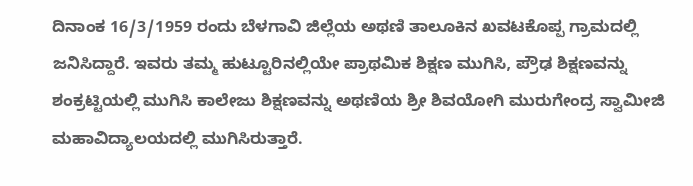ದಿನಾಂಕ 16/3/1959 ರಂದು ಬೆಳಗಾವಿ ಜಿಲ್ಲೆಯ ಅಥಣಿ ತಾಲೂಕಿನ ಖವಟಕೊಪ್ಪ ಗ್ರಾಮದಲ್ಲಿ ಜನಿಸಿದ್ದಾರೆ. ಇವರು ತಮ್ಮ ಹುಟ್ಟೂರಿನಲ್ಲಿಯೇ ಪ್ರಾಥಮಿಕ ಶಿಕ್ಷಣ ಮುಗಿಸಿ, ಪ್ರೌಢ ಶಿಕ್ಷಣವನ್ನು ಶಂಕ್ರಟ್ಟಿಯಲ್ಲಿ ಮುಗಿಸಿ ಕಾಲೇಜು ಶಿಕ್ಷಣವನ್ನು ಅಥಣಿಯ ಶ್ರೀ ಶಿವಯೋಗಿ ಮುರುಗೇಂದ್ರ ಸ್ವಾಮೀಜಿ ಮಹಾವಿದ್ಯಾಲಯದಲ್ಲಿ ಮುಗಿಸಿರುತ್ತಾರೆ.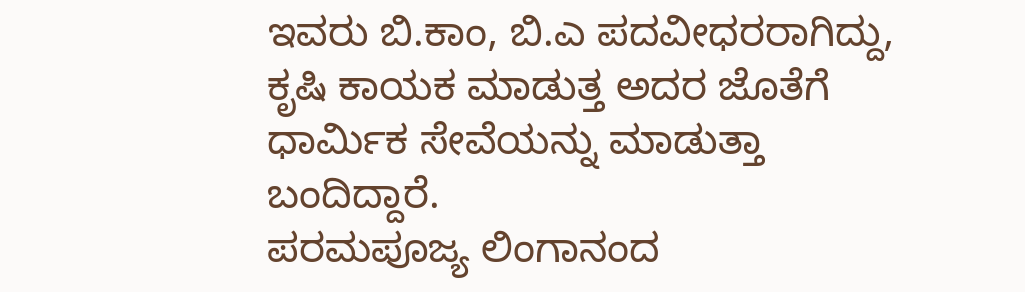ಇವರು ಬಿ.ಕಾಂ, ಬಿ.ಎ ಪದವೀಧರರಾಗಿದ್ದು, ಕೃಷಿ ಕಾಯಕ ಮಾಡುತ್ತ ಅದರ ಜೊತೆಗೆ ಧಾರ್ಮಿಕ ಸೇವೆಯನ್ನು ಮಾಡುತ್ತಾ ಬಂದಿದ್ದಾರೆ.
ಪರಮಪೂಜ್ಯ ಲಿಂಗಾನಂದ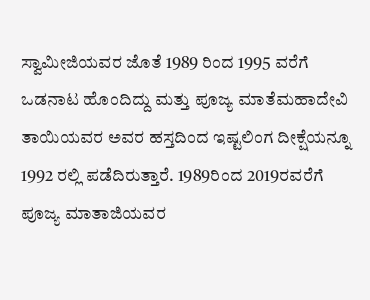ಸ್ವಾಮೀಜಿಯವರ ಜೊತೆ 1989 ರಿಂದ 1995 ವರೆಗೆ ಒಡನಾಟ ಹೊಂದಿದ್ದು ಮತ್ತು ಪೂಜ್ಯ ಮಾತೆಮಹಾದೇವಿ ತಾಯಿಯವರ ಅವರ ಹಸ್ತದಿಂದ ಇಷ್ಟಲಿಂಗ ದೀಕ್ಷೆಯನ್ನೂ 1992 ರಲ್ಲಿ ಪಡೆದಿರುತ್ತಾರೆ. 1989ರಿಂದ 2019ರವರೆಗೆ ಪೂಜ್ಯ ಮಾತಾಜಿಯವರ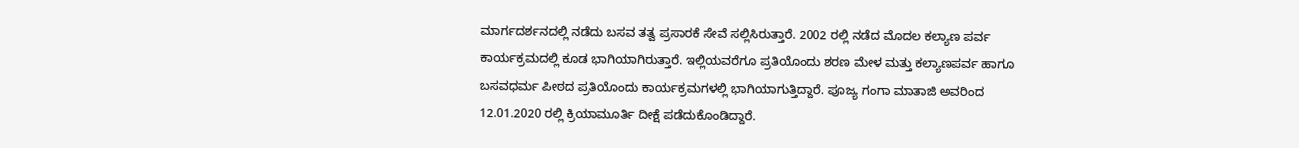ಮಾರ್ಗದರ್ಶನದಲ್ಲಿ ನಡೆದು ಬಸವ ತತ್ವ ಪ್ರಸಾರಕೆ ಸೇವೆ ಸಲ್ಲಿಸಿರುತ್ತಾರೆ. 2002 ರಲ್ಲಿ ನಡೆದ ಮೊದಲ ಕಲ್ಯಾಣ ಪರ್ವ ಕಾರ್ಯಕ್ರಮದಲ್ಲಿ ಕೂಡ ಭಾಗಿಯಾಗಿರುತ್ತಾರೆ. ಇಲ್ಲಿಯವರೆಗೂ ಪ್ರತಿಯೊಂದು ಶರಣ ಮೇಳ ಮತ್ತು ಕಲ್ಯಾಣಪರ್ವ ಹಾಗೂ ಬಸವಧರ್ಮ ಪೀಠದ ಪ್ರತಿಯೊಂದು ಕಾರ್ಯಕ್ರಮಗಳಲ್ಲಿ ಭಾಗಿಯಾಗುತ್ತಿದ್ದಾರೆ. ಪೂಜ್ಯ ಗಂಗಾ ಮಾತಾಜಿ ಅವರಿಂದ 12.01.2020 ರಲ್ಲಿ ಕ್ರಿಯಾಮೂರ್ತಿ ದೀಕ್ಷೆ ಪಡೆದುಕೊಂಡಿದ್ದಾರೆ.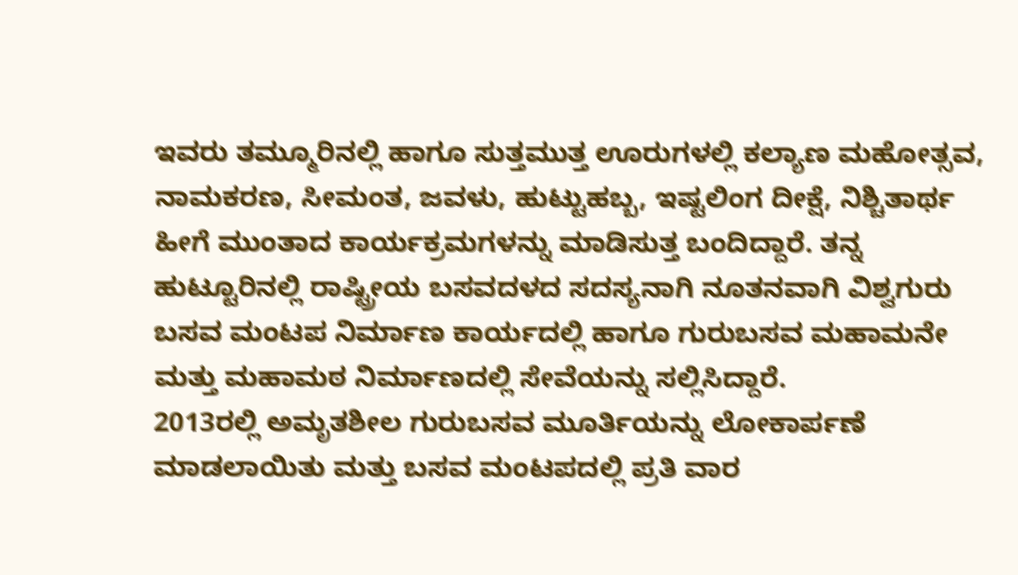ಇವರು ತಮ್ಮೂರಿನಲ್ಲಿ ಹಾಗೂ ಸುತ್ತಮುತ್ತ ಊರುಗಳಲ್ಲಿ ಕಲ್ಯಾಣ ಮಹೋತ್ಸವ, ನಾಮಕರಣ, ಸೀಮಂತ, ಜವಳು, ಹುಟ್ಟುಹಬ್ಬ, ಇಷ್ಟಲಿಂಗ ದೀಕ್ಷೆ, ನಿಶ್ಚಿತಾರ್ಥ ಹೀಗೆ ಮುಂತಾದ ಕಾರ್ಯಕ್ರಮಗಳನ್ನು ಮಾಡಿಸುತ್ತ ಬಂದಿದ್ದಾರೆ. ತನ್ನ ಹುಟ್ಟೂರಿನಲ್ಲಿ ರಾಷ್ಟ್ರೀಯ ಬಸವದಳದ ಸದಸ್ಯನಾಗಿ ನೂತನವಾಗಿ ವಿಶ್ವಗುರು ಬಸವ ಮಂಟಪ ನಿರ್ಮಾಣ ಕಾರ್ಯದಲ್ಲಿ ಹಾಗೂ ಗುರುಬಸವ ಮಹಾಮನೇ ಮತ್ತು ಮಹಾಮಠ ನಿರ್ಮಾಣದಲ್ಲಿ ಸೇವೆಯನ್ನು ಸಲ್ಲಿಸಿದ್ದಾರೆ.
2013ರಲ್ಲಿ ಅಮೃತಶೀಲ ಗುರುಬಸವ ಮೂರ್ತಿಯನ್ನು ಲೋಕಾರ್ಪಣೆ ಮಾಡಲಾಯಿತು ಮತ್ತು ಬಸವ ಮಂಟಪದಲ್ಲಿ ಪ್ರತಿ ವಾರ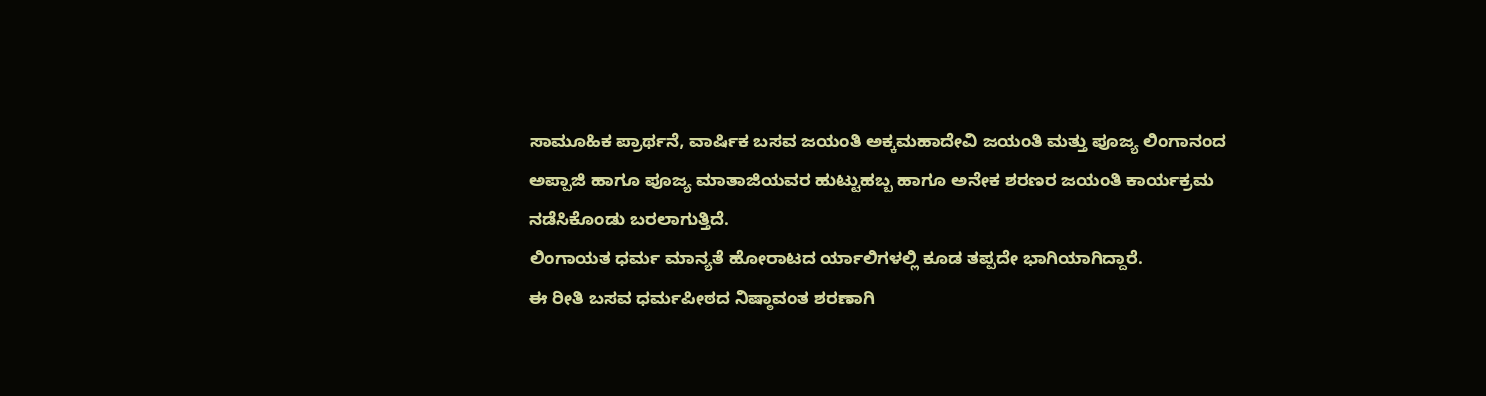ಸಾಮೂಹಿಕ ಪ್ರಾರ್ಥನೆ, ವಾರ್ಷಿಕ ಬಸವ ಜಯಂತಿ ಅಕ್ಕಮಹಾದೇವಿ ಜಯಂತಿ ಮತ್ತು ಪೂಜ್ಯ ಲಿಂಗಾನಂದ ಅಪ್ಪಾಜಿ ಹಾಗೂ ಪೂಜ್ಯ ಮಾತಾಜಿಯವರ ಹುಟ್ಟುಹಬ್ಬ ಹಾಗೂ ಅನೇಕ ಶರಣರ ಜಯಂತಿ ಕಾರ್ಯಕ್ರಮ ನಡೆಸಿಕೊಂಡು ಬರಲಾಗುತ್ತಿದೆ.
ಲಿಂಗಾಯತ ಧರ್ಮ ಮಾನ್ಯತೆ ಹೋರಾಟದ ರ್ಯಾಲಿಗಳಲ್ಲಿ ಕೂಡ ತಪ್ಪದೇ ಭಾಗಿಯಾಗಿದ್ದಾರೆ.
ಈ ರೀತಿ ಬಸವ ಧರ್ಮಪೀಠದ ನಿಷ್ಠಾವಂತ ಶರಣಾಗಿ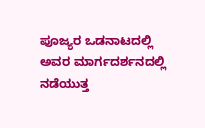ಪೂಜ್ಯರ ಒಡನಾಟದಲ್ಲಿ ಅವರ ಮಾರ್ಗದರ್ಶನದಲ್ಲಿ ನಡೆಯುತ್ತ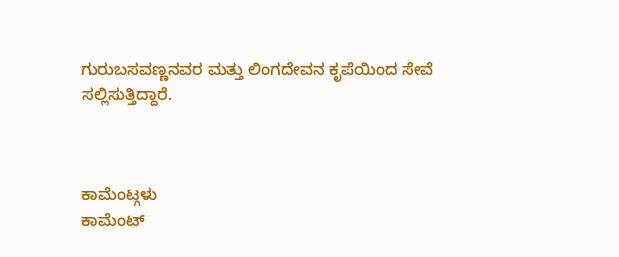ಗುರುಬಸವಣ್ಣನವರ ಮತ್ತು ಲಿಂಗದೇವನ ಕೃಪೆಯಿಂದ ಸೇವೆ ಸಲ್ಲಿಸುತ್ತಿದ್ದಾರೆ.



ಕಾಮೆಂಟ್ಗಳು
ಕಾಮೆಂಟ್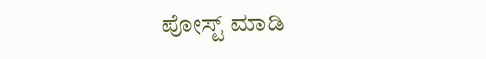ಪೋಸ್ಟ್ ಮಾಡಿ